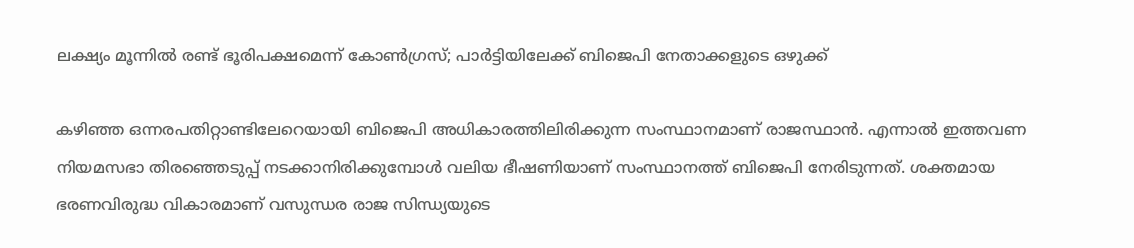ലക്ഷ്യം മൂന്നില്‍ രണ്ട് ഭൂരിപക്ഷമെന്ന് കോണ്‍ഗ്രസ്; പാര്‍ട്ടിയിലേക്ക് ബിജെപി നേതാക്കളുടെ ഒഴുക്ക്

കഴിഞ്ഞ ഒന്നരപതിറ്റാണ്ടിലേറെയായി ബിജെപി അധികാരത്തിലിരിക്കുന്ന സംസ്ഥാനമാണ് രാജസ്ഥാന്‍. എന്നാല്‍ ഇത്തവണ നിയമസഭാ തിരഞ്ഞെടുപ്പ് നടക്കാനിരിക്കുമ്പോള്‍ വലിയ ഭീഷണിയാണ് സംസ്ഥാനത്ത് ബിജെപി നേരിടുന്നത്. ശക്തമായ ഭരണവിരുദ്ധ വികാരമാണ് വസുന്ധര രാജ സിന്ധ്യയുടെ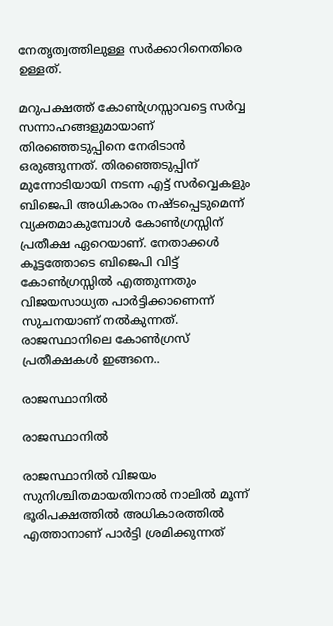നേതൃത്വത്തിലുള്ള സര്‍ക്കാറിനെതിരെ ഉള്ളത്.

മറുപക്ഷത്ത് കോണ്‍ഗ്രസ്സാവട്ടെ സര്‍വ്വ സന്നാഹങ്ങളുമായാണ് തിരഞ്ഞെടുപ്പിനെ നേരിടാന്‍ ഒരുങ്ങുന്നത്. തിരഞ്ഞെടുപ്പിന് മുന്നോടിയായി നടന്ന എട്ട് സര്‍വ്വെകളും ബിജെപി അധികാരം നഷ്ടപ്പെടുമെന്ന് വ്യക്തമാകുമ്പോള്‍ കോണ്‍ഗ്രസ്സിന് പ്രതീക്ഷ ഏറെയാണ്. നേതാക്കള്‍ കൂട്ടത്തോടെ ബിജെപി വിട്ട് കോണ്‍ഗ്രസ്സില്‍ എത്തുന്നതും വിജയസാധ്യത പാര്‍ട്ടിക്കാണെന്ന് സുചനയാണ് നല്‍കുന്നത്. രാജസ്ഥാനിലെ കോണ്‍ഗ്രസ് പ്രതീക്ഷകള്‍ ഇങ്ങനെ..

രാജസ്ഥാനില്‍

രാജസ്ഥാനില്‍

രാജസ്ഥാനില്‍ വിജയം സുനിശ്ചിതമായതിനാല്‍ നാലില്‍ മൂന്ന് ഭൂരിപക്ഷത്തില്‍ അധികാരത്തില്‍ എത്താനാണ് പാര്‍ട്ടി ശ്രമിക്കുന്നത്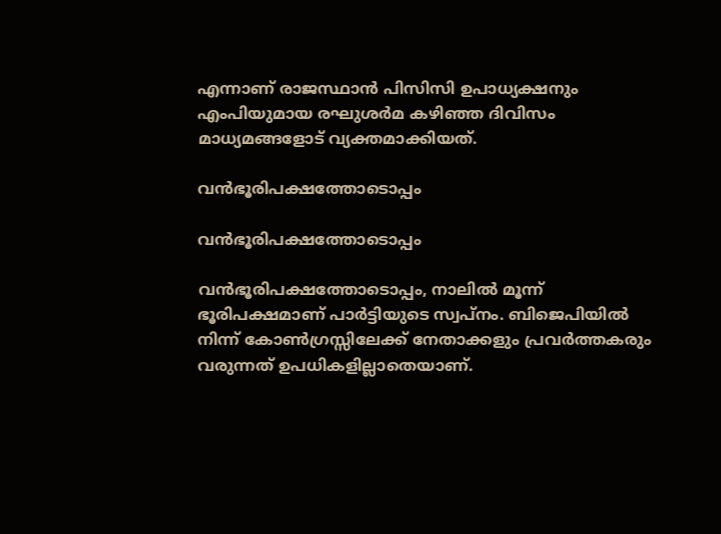എന്നാണ് രാജസ്ഥാന്‍ പിസിസി ഉപാധ്യക്ഷനും എംപിയുമായ രഘുശര്‍മ കഴിഞ്ഞ ദിവിസം മാധ്യമങ്ങളോട് വ്യക്തമാക്കിയത്.

വന്‍ഭൂരിപക്ഷത്തോടൊപ്പം

വന്‍ഭൂരിപക്ഷത്തോടൊപ്പം

വന്‍ഭൂരിപക്ഷത്തോടൊപ്പം, നാലില്‍ മൂന്ന് ഭൂരിപക്ഷമാണ് പാര്‍ട്ടിയുടെ സ്വപ്‌നം. ബിജെപിയില്‍ നിന്ന് കോണ്‍ഗ്രസ്സിലേക്ക് നേതാക്കളും പ്രവര്‍ത്തകരും വരുന്നത് ഉപധികളില്ലാതെയാണ്.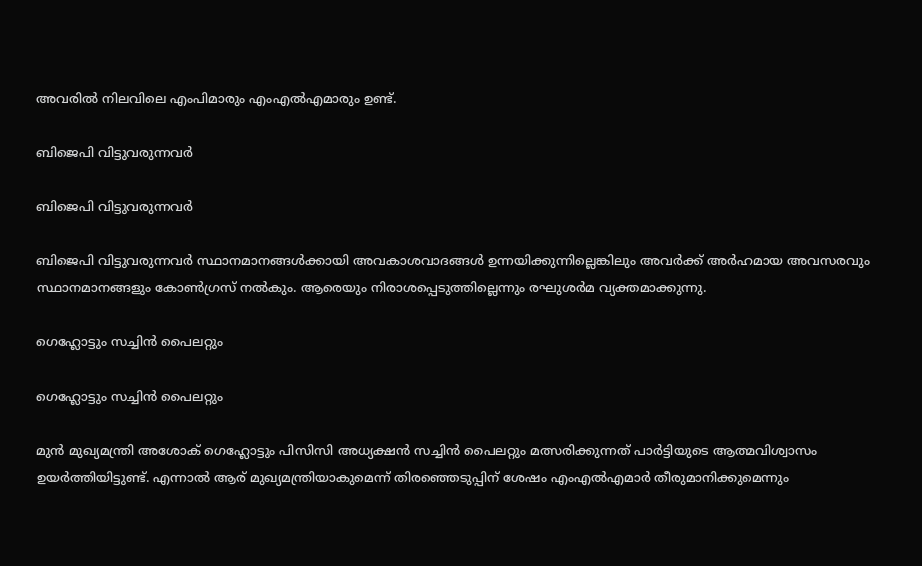അവരില്‍ നിലവിലെ എംപിമാരും എംഎല്‍എമാരും ഉണ്ട്.

ബിജെപി വിട്ടുവരുന്നവര്‍

ബിജെപി വിട്ടുവരുന്നവര്‍

ബിജെപി വിട്ടുവരുന്നവര്‍ സ്ഥാനമാനങ്ങള്‍ക്കായി അവകാശവാദങ്ങള്‍ ഉന്നയിക്കുന്നില്ലെങ്കിലും അവര്‍ക്ക് അര്‍ഹമായ അവസരവും സ്ഥാനമാനങ്ങളും കോണ്‍ഗ്രസ് നല്‍കും. ആരെയും നിരാശപ്പെടുത്തില്ലെന്നും രഘുശര്‍മ വ്യക്തമാക്കുന്നു.

ഗെഹ്ലോട്ടും സച്ചിന്‍ പൈലറ്റും

ഗെഹ്ലോട്ടും സച്ചിന്‍ പൈലറ്റും

മുന്‍ മുഖ്യമന്ത്രി അശോക് ഗെഹ്ലോട്ടും പിസിസി അധ്യക്ഷന്‍ സച്ചിന്‍ പൈലറ്റും മത്സരിക്കുന്നത് പാര്‍ട്ടിയുടെ ആത്മവിശ്വാസം ഉയര്‍ത്തിയിട്ടുണ്ട്. എന്നാല്‍ ആര് മുഖ്യമന്ത്രിയാകുമെന്ന് തിരഞ്ഞെടുപ്പിന് ശേഷം എംഎല്‍എമാര്‍ തീരുമാനിക്കുമെന്നും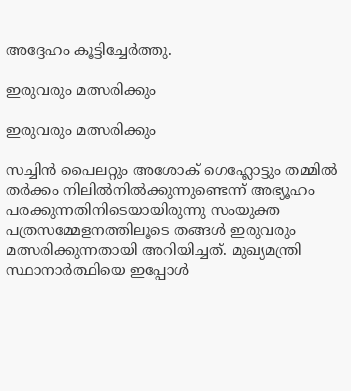അദ്ദേഹം കൂട്ടിച്ചേര്‍ത്തു.

ഇരുവരും മത്സരിക്കും

ഇരുവരും മത്സരിക്കും

സച്ചിന്‍ പൈലറ്റും അശോക് ഗെഹ്ലോട്ടും തമ്മില്‍ തര്‍ക്കം നിലില്‍നില്‍ക്കുന്നുണ്ടെന്ന് അഭ്യൂഹം പരക്കുന്നതിനിടെയായിരുന്നു സംയുക്ത പത്രസമ്മേളനത്തിലൂടെ തങ്ങള്‍ ഇരുവരും മത്സരിക്കുന്നതായി അറിയിച്ചത്. മുഖ്യമന്ത്രി സ്ഥാനാര്‍ത്ഥിയെ ഇപ്പോള്‍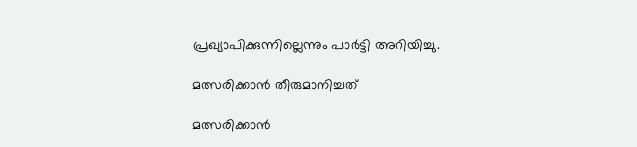പ്രഖ്യാപിക്കുന്നില്ലെന്നും പാര്‍ട്ടി അറിയിച്ചു.

മത്സരിക്കാന്‍ തീരുമാനിച്ചത്

മത്സരിക്കാന്‍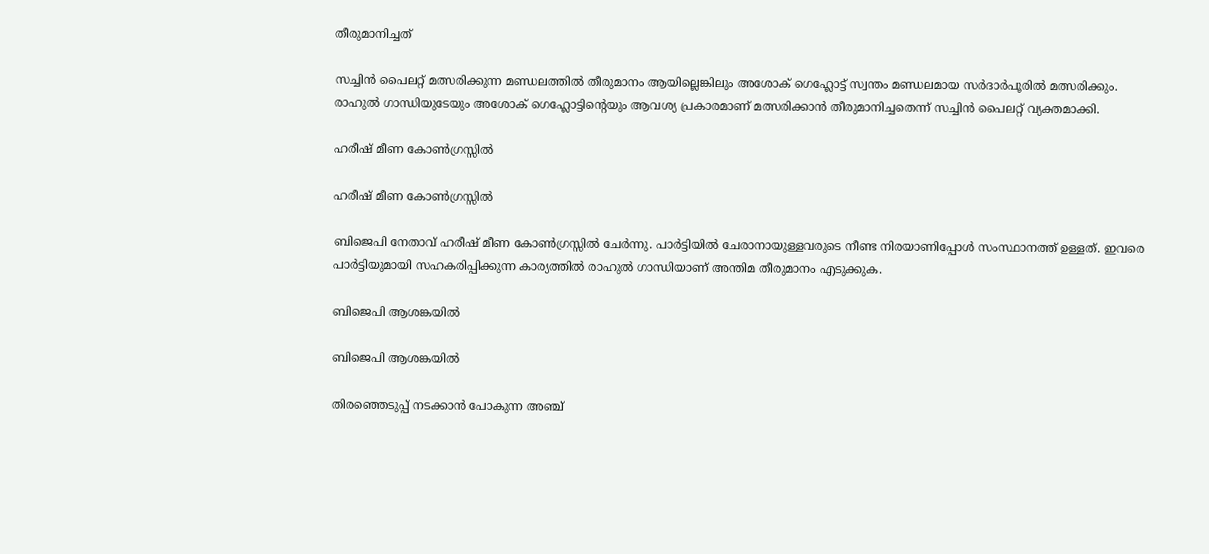തീരുമാനിച്ചത്

സച്ചിന്‍ പൈലറ്റ് മത്സരിക്കുന്ന മണ്ഡലത്തില്‍ തീരുമാനം ആയില്ലെങ്കിലും അശോക് ഗെഹ്ലോട്ട് സ്വന്തം മണ്ഡലമായ സര്‍ദാര്‍പൂരില്‍ മത്സരിക്കും. രാഹുല്‍ ഗാന്ധിയുടേയും അശോക് ഗെഹ്ലോട്ടിന്റെയും ആവശ്യ പ്രകാരമാണ് മത്സരിക്കാന്‍ തീരുമാനിച്ചതെന്ന് സച്ചിന്‍ പൈലറ്റ് വ്യക്തമാക്കി.

ഹരീഷ് മീണ കോണ്‍ഗ്രസ്സില്‍

ഹരീഷ് മീണ കോണ്‍ഗ്രസ്സില്‍

ബിജെപി നേതാവ് ഹരീഷ് മീണ കോണ്‍ഗ്രസ്സില്‍ ചേര്‍ന്നു. പാര്‍ട്ടിയില്‍ ചേരാനായുള്ളവരുടെ നീണ്ട നിരയാണിപ്പോള്‍ സംസ്ഥാനത്ത് ഉള്ളത്. ഇവരെ പാര്‍ട്ടിയുമായി സഹകരിപ്പിക്കുന്ന കാര്യത്തില്‍ രാഹുല്‍ ഗാന്ധിയാണ് അന്തിമ തീരുമാനം എടുക്കുക.

ബിജെപി ആശങ്കയില്‍

ബിജെപി ആശങ്കയില്‍

തിരഞ്ഞെടുപ്പ് നടക്കാന്‍ പോകുന്ന അഞ്ച്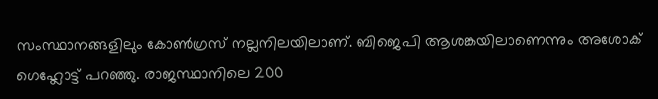സംസ്ഥാനങ്ങളിലും കോണ്‍ഗ്രസ് നല്ലനിലയിലാണ്. ബിജെപി ആശങ്കയിലാണെന്നും അശോക് ഗെഹ്ലോട്ട് പറഞ്ഞു. രാജസ്ഥാനിലെ 200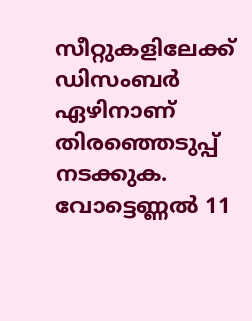സീറ്റുകളിലേക്ക് ഡിസംബര്‍ ഏഴിനാണ് തിരഞ്ഞെടുപ്പ് നടക്കുക. വോട്ടെണ്ണല്‍ 11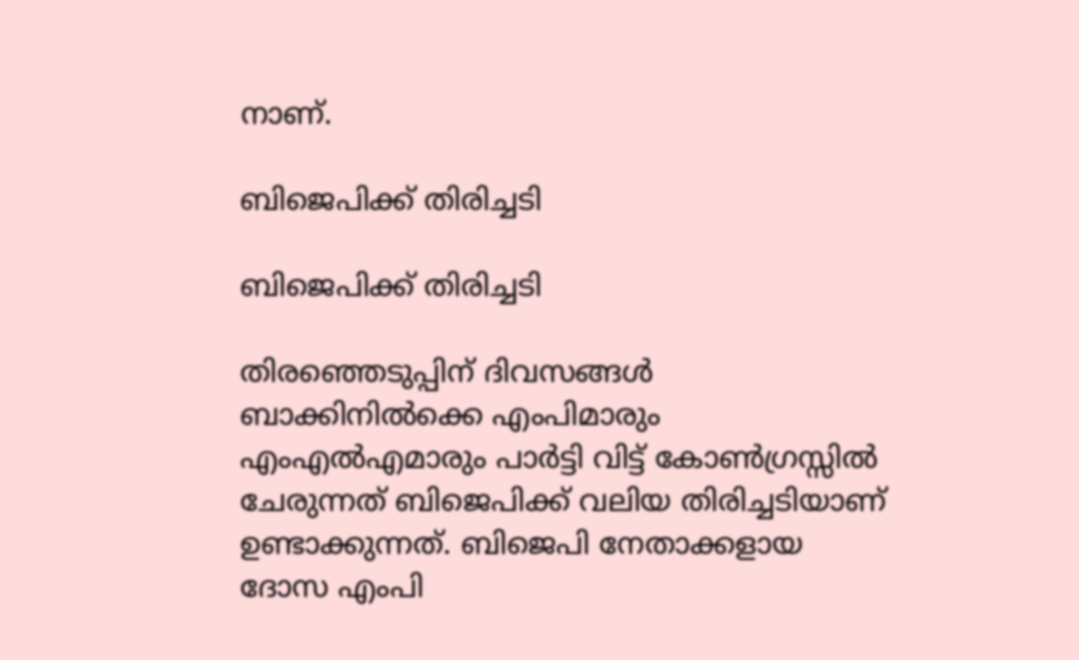നാണ്.

ബിജെപിക്ക് തിരിച്ചടി

ബിജെപിക്ക് തിരിച്ചടി

തിരഞ്ഞെടുപ്പിന് ദിവസങ്ങള്‍ ബാക്കിനില്‍ക്കെ എംപിമാരും എംഎല്‍എമാരും പാര്‍ട്ടി വിട്ട് കോണ്‍ഗ്രസ്സില്‍ ചേരുന്നത് ബിജെപിക്ക് വലിയ തിരിച്ചടിയാണ് ഉണ്ടാക്കുന്നത്. ബിജെപി നേതാക്കളായ ദോസ എംപി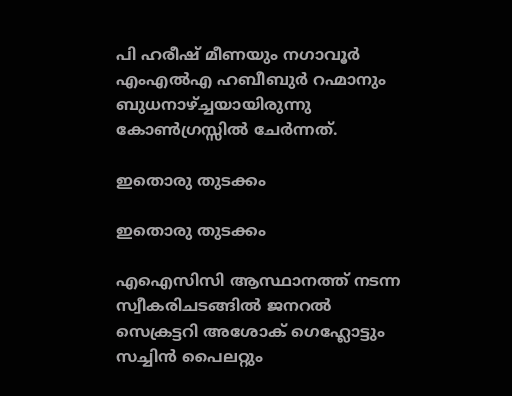പി ഹരീഷ് മീണയും നഗാവൂര്‍ എംഎല്‍എ ഹബീബുര്‍ റഹ്മാനും ബുധനാഴ്ച്ചയായിരുന്നു കോണ്‍ഗ്രസ്സില്‍ ചേര്‍ന്നത്.

ഇതൊരു തുടക്കം

ഇതൊരു തുടക്കം

എഐസിസി ആസ്ഥാനത്ത് നടന്ന സ്വീകരിചടങ്ങില്‍ ജനറല്‍ സെക്രട്ടറി അശോക് ഗെഹ്ലോട്ടും സച്ചിന്‍ പൈലറ്റും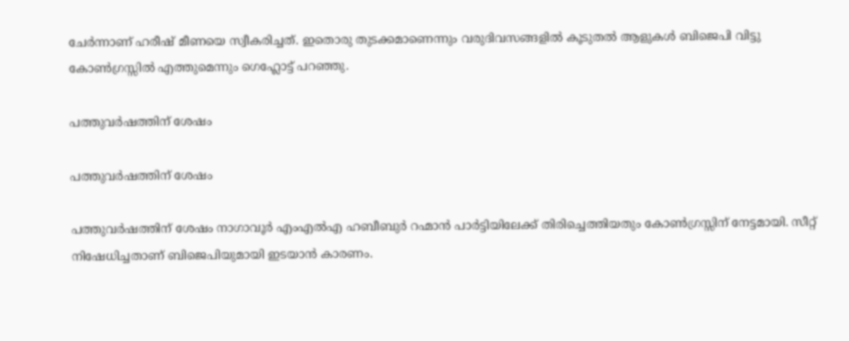ചേര്‍ന്നാണ് ഹരീഷ് മീണയെ സ്വീകരിച്ചത്. ഇതൊരു തുടക്കമാണെന്നും വരുദിവസങ്ങളില്‍ കൂടുതല്‍ ആളുകള്‍ ബിജെപി വിട്ടു കോണ്‍ഗ്രസ്സില്‍ എത്തുമെന്നും ഗെഹ്ലോട്ട് പറഞ്ഞു.

പത്തുവര്‍ഷത്തിന് ശേഷം

പത്തുവര്‍ഷത്തിന് ശേഷം

പത്തുവര്‍ഷത്തിന് ശേഷം നാഗാവൂര്‍ എംഎല്‍എ ഹബീബുര്‍ റഹ്മാന്‍ പാര്‍ട്ടിയിലേക്ക് തിരിച്ചെത്തിയതും കോണ്‍ഗ്രസ്സിന് നേട്ടമായി. സീറ്റ് നിഷേധിച്ചതാണ് ബിജെപിയുമായി ഇടയാന്‍ കാരണം.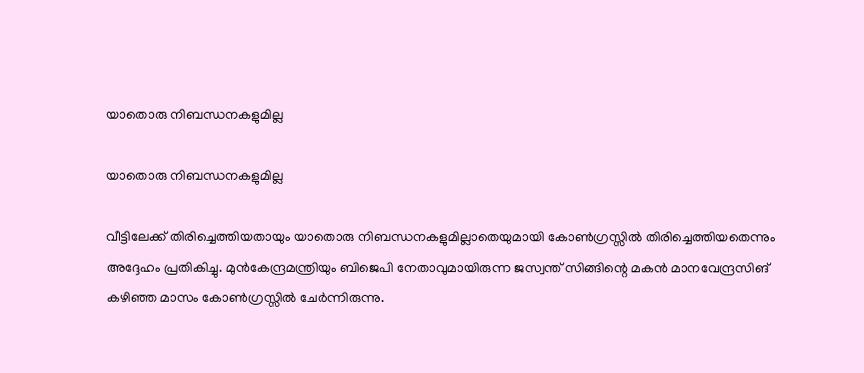യാതൊരു നിബന്ധനകളുമില്ല

യാതൊരു നിബന്ധനകളുമില്ല

വീട്ടിലേക്ക് തിരിച്ചെത്തിയതായും യാതൊരു നിബന്ധനകളുമില്ലാതെയുമായി കോണ്‍ഗ്രസ്സില്‍ തിരിച്ചെത്തിയതെന്നും അദ്ദേഹം പ്രതികിച്ചു. മുന്‍കേന്ദ്രമന്ത്രിയും ബിജെപി നേതാവുമായിരുന്ന ജസ്വന്ത് സിങ്ങിന്റെ മകന്‍ മാനവേന്ദ്രസിങ് കഴിഞ്ഞ മാസം കോണ്‍ഗ്രസ്സില്‍ ചേര്‍ന്നിരുന്നു.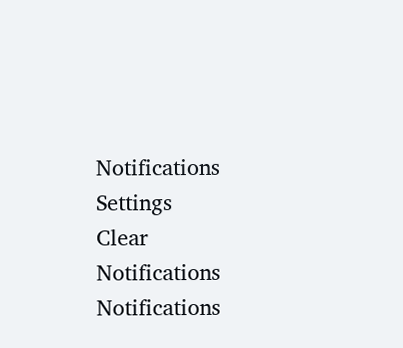Notifications
Settings
Clear Notifications
Notifications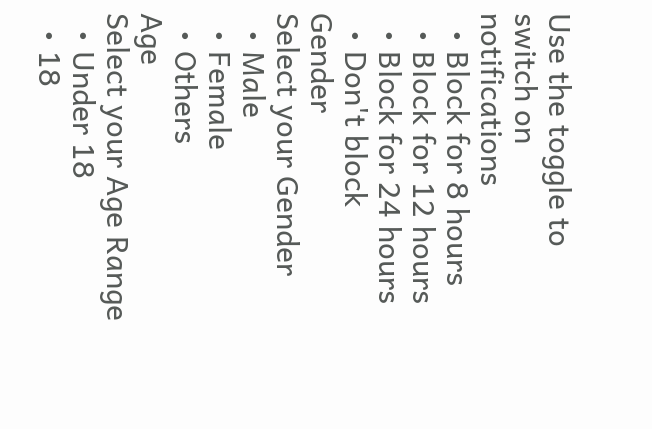Use the toggle to switch on notifications
  • Block for 8 hours
  • Block for 12 hours
  • Block for 24 hours
  • Don't block
Gender
Select your Gender
  • Male
  • Female
  • Others
Age
Select your Age Range
  • Under 18
  • 18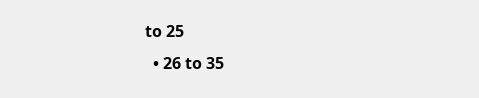to 25
  • 26 to 35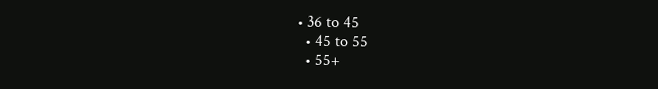• 36 to 45
  • 45 to 55
  • 55+